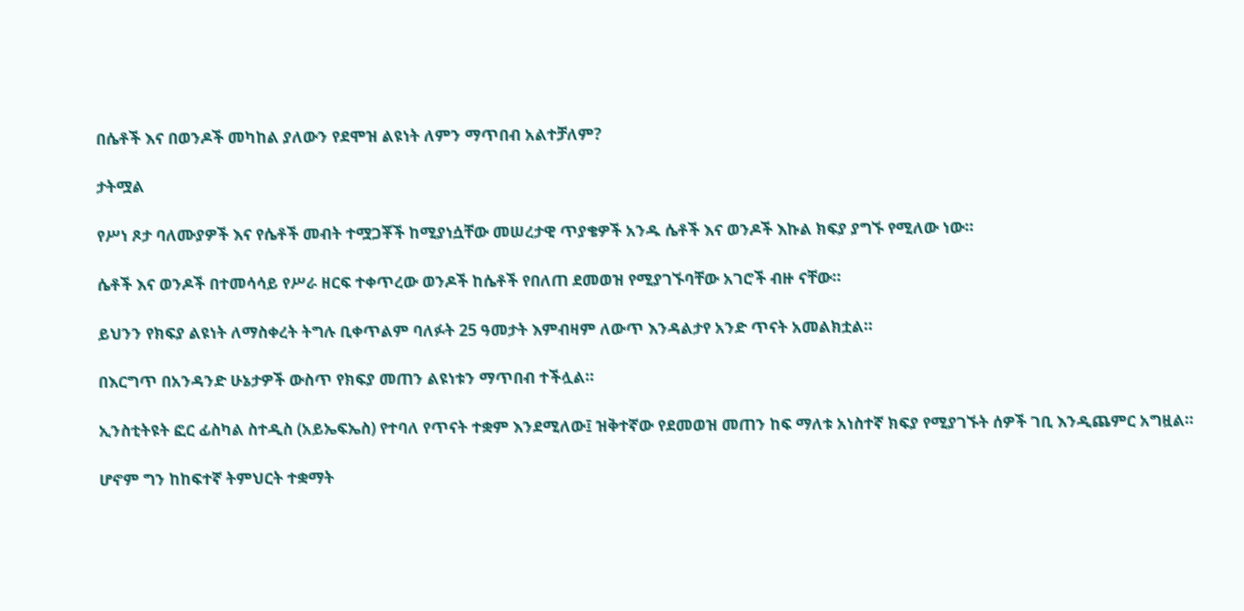በሴቶች እና በወንዶች መካከል ያለውን የደሞዝ ልዩነት ለምን ማጥበብ አልተቻለም?

ታትሟል

የሥነ ጾታ ባለሙያዎች እና የሴቶች መብት ተሟጋቾች ከሚያነሷቸው መሠረታዊ ጥያቄዎች አንዱ ሴቶች እና ወንዶች እኩል ክፍያ ያግኙ የሚለው ነው።

ሴቶች እና ወንዶች በተመሳሳይ የሥራ ዘርፍ ተቀጥረው ወንዶች ከሴቶች የበለጠ ደመወዝ የሚያገኙባቸው አገሮች ብዙ ናቸው።

ይህንን የክፍያ ልዩነት ለማስቀረት ትግሉ ቢቀጥልም ባለፉት 25 ዓመታት እምብዛም ለውጥ እንዳልታየ አንድ ጥናት አመልክቷል።

በእርግጥ በአንዳንድ ሁኔታዎች ውስጥ የክፍያ መጠን ልዩነቱን ማጥበብ ተችሏል።

ኢንስቲትዩት ፎር ፊስካል ስተዲስ (አይኤፍኤስ) የተባለ የጥናት ተቋም እንደሚለው፤ ዝቅተኛው የደመወዝ መጠን ከፍ ማለቱ አነስተኛ ክፍያ የሚያገኙት ሰዎች ገቢ እንዲጨምር አግዟል።

ሆኖም ግን ከከፍተኛ ትምህርት ተቋማት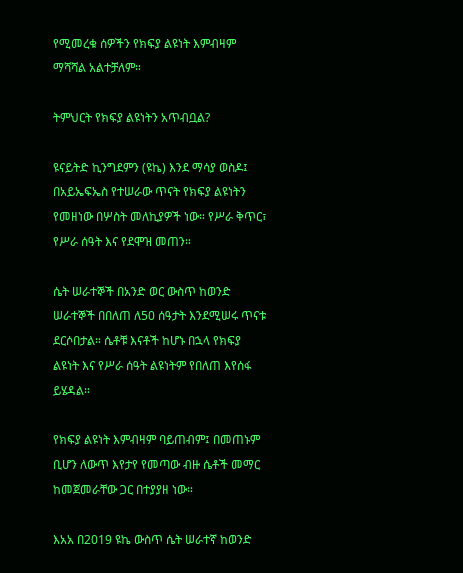የሚመረቁ ሰዎችን የክፍያ ልዩነት እምብዛም ማሻሻል አልተቻለም።

ትምህርት የክፍያ ልዩነትን አጥብቧል?

ዩናይትድ ኪንግደምን (ዩኬ) እንደ ማሳያ ወስዶ፤ በአይኤፍኤስ የተሠራው ጥናት የክፍያ ልዩነትን የመዘነው በሦስት መለኪያዎች ነው። የሥራ ቅጥር፣ የሥራ ሰዓት እና የደሞዝ መጠን።

ሴት ሠራተኞች በአንድ ወር ውስጥ ከወንድ ሠራተኞች በበለጠ ለ50 ሰዓታት እንደሚሠሩ ጥናቱ ደርሶበታል። ሴቶቹ እናቶች ከሆኑ በኋላ የክፍያ ልዩነት እና የሥራ ሰዓት ልዩነትም የበለጠ እየሰፋ ይሄዳል።

የክፍያ ልዩነት እምብዛም ባይጠብም፤ በመጠኑም ቢሆን ለውጥ እየታየ የመጣው ብዙ ሴቶች መማር ከመጀመራቸው ጋር በተያያዘ ነው።

እአአ በ2019 ዩኬ ውስጥ ሴት ሠራተኛ ከወንድ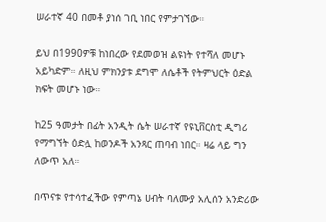ሠራተኛ 40 በመቶ ያነሰ ገቢ ነበር የምታገኘው።

ይህ በ1990ዎቹ ከነበረው የደመወዝ ልዩነት የተሻለ መሆኑ አይካድም። ለዚህ ምክንያቱ ደግሞ ለሴቶች የትምህርት ዕድል ክፍት መሆኑ ነው።

ከ25 ዓመታት በፊት አንዲት ሴት ሠራተኛ የዩኒቨርስቲ ዲግሪ የማግኘት ዕድሏ ከወንዶች አንጻር ጠባብ ነበር። ዛሬ ላይ ግን ለውጥ አለ።

በጥናቱ የተሳተፈችው የምጣኔ ሀብት ባለሙያ አሊሰን አንድሪው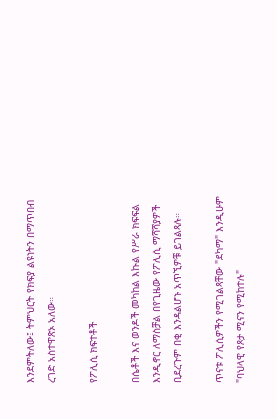እንደምትለው፤ ትምህርት የክፍያ ልዩነትን በማጥበብ ረገድ አስተዋጽኦ አለው።

የፖሊሲ ክፍተቶች

በሴቶች እና ወንዶች መካከል እኩል የሥራ ክፍፍል እንዲኖር ለማስቻል በየጊዜው የፖሊሲ ማሻሻያዎች ቢደረጉም በቂ እንዳልሆኑ አጥኚዎቹ ይገልጻሉ።

ጥናቱ ፖሊሲዎችን የሚገልጻቸው "ደካማ" እንዲሁም "ባህላዊ የጾታ ሚናን የሚከተሉ"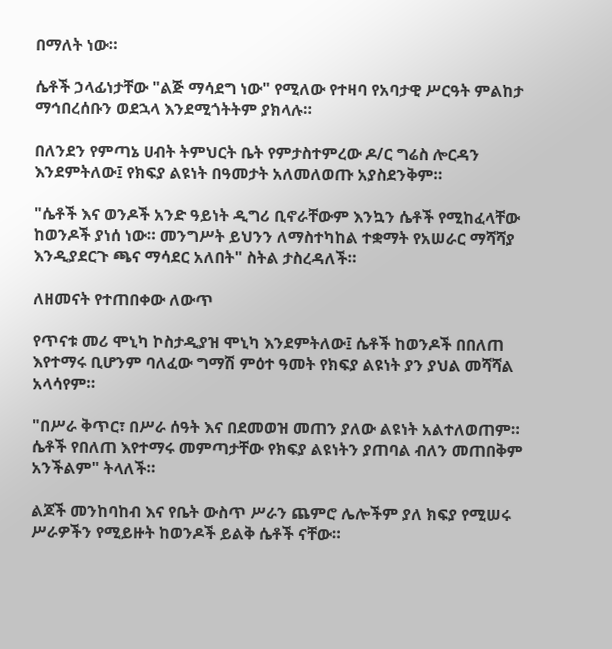በማለት ነው።

ሴቶች ኃላፊነታቸው "ልጅ ማሳደግ ነው" የሚለው የተዛባ የአባታዊ ሥርዓት ምልከታ ማኅበረሰቡን ወደኋላ እንደሚጎትትም ያክላሉ።

በለንደን የምጣኔ ሀብት ትምህርት ቤት የምታስተምረው ዶ/ር ግሬስ ሎርዳን እንደምትለው፤ የክፍያ ልዩነት በዓመታት አለመለወጡ አያስደንቅም።

"ሴቶች እና ወንዶች አንድ ዓይነት ዲግሪ ቢኖራቸውም እንኳን ሴቶች የሚከፈላቸው ከወንዶች ያነሰ ነው። መንግሥት ይህንን ለማስተካከል ተቋማት የአሠራር ማሻሻያ እንዲያደርጉ ጫና ማሳደር አለበት" ስትል ታስረዳለች።

ለዘመናት የተጠበቀው ለውጥ

የጥናቱ መሪ ሞኒካ ኮስታዲያዝ ሞኒካ እንደምትለው፤ ሴቶች ከወንዶች በበለጠ እየተማሩ ቢሆንም ባለፈው ግማሽ ምዕተ ዓመት የክፍያ ልዩነት ያን ያህል መሻሻል አላሳየም።

"በሥራ ቅጥር፣ በሥራ ሰዓት እና በደመወዝ መጠን ያለው ልዩነት አልተለወጠም። ሴቶች የበለጠ እየተማሩ መምጣታቸው የክፍያ ልዩነትን ያጠባል ብለን መጠበቅም አንችልም" ትላለች።

ልጆች መንከባከብ እና የቤት ውስጥ ሥራን ጨምሮ ሌሎችም ያለ ክፍያ የሚሠሩ ሥራዎችን የሚይዙት ከወንዶች ይልቅ ሴቶች ናቸው።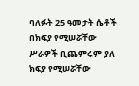ባለፉት 25 ዓመታት ሴቶች በክፍያ የሚሠሯቸው ሥራዎች ቢጨምሩም ያለ ክፍያ የሚሠሯቸው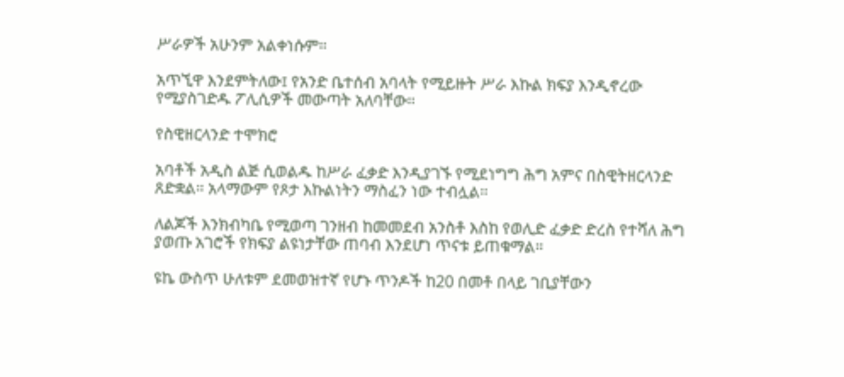ሥራዎች አሁንም አልቀነሱም።

አጥኚዋ እንደምትለው፤ የአንድ ቤተሰብ አባላት የሚይዙት ሥራ እኩል ክፍያ እንዲኖረው የሚያስገድዱ ፖሊሲዎች መውጣት አለባቸው።

የስዊዘርላንድ ተሞክሮ

አባቶች አዲስ ልጅ ሲወልዱ ከሥራ ፈቃድ እንዲያገኙ የሚደነግግ ሕግ አምና በስዊትዘርላንድ ጸድቋል። አላማውም የጾታ እኩልነትን ማስፈን ነው ተብሏል።

ለልጆች እንክብካቤ የሚወጣ ገንዘብ ከመመደብ አንስቶ እስከ የወሊድ ፈቃድ ድረስ የተሻለ ሕግ ያወጡ አገሮች የክፍያ ልዩነታቸው ጠባብ እንደሆነ ጥናቱ ይጠቁማል።

ዩኬ ውስጥ ሁለቱም ደመወዝተኛ የሆኑ ጥንዶች ከ20 በመቶ በላይ ገቢያቸውን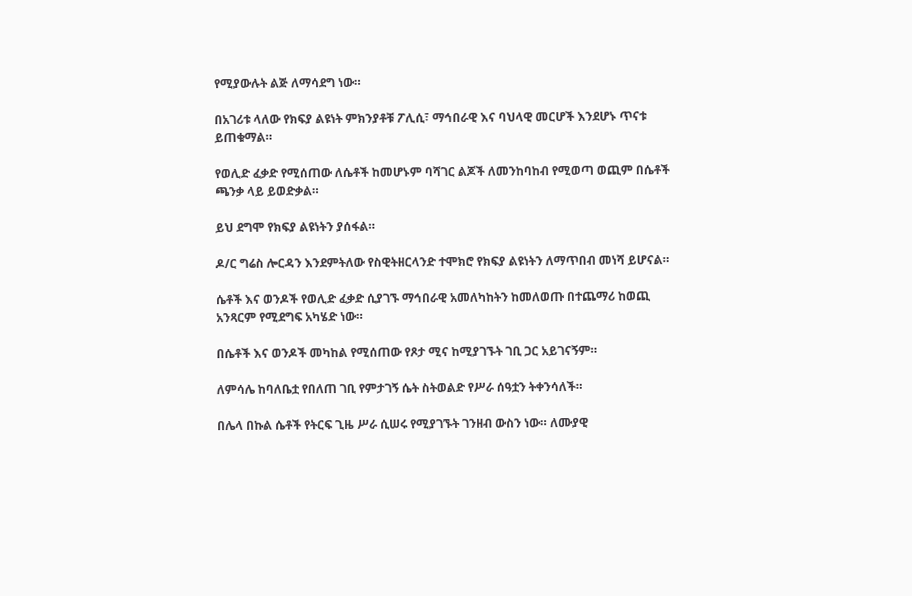የሚያውሉት ልጅ ለማሳደግ ነው።

በአገሪቱ ላለው የክፍያ ልዩነት ምክንያቶቹ ፖሊሲ፣ ማኅበራዊ እና ባህላዊ መርሆች እንደሆኑ ጥናቱ ይጠቁማል።

የወሊድ ፈቃድ የሚሰጠው ለሴቶች ከመሆኑም ባሻገር ልጆች ለመንከባከብ የሚወጣ ወጪም በሴቶች ጫንቃ ላይ ይወድቃል።

ይህ ደግሞ የክፍያ ልዩነትን ያሰፋል።

ዶ/ር ግሬስ ሎርዳን እንደምትለው የስዊትዘርላንድ ተሞክሮ የክፍያ ልዩነትን ለማጥበብ መነሻ ይሆናል።

ሴቶች እና ወንዶች የወሊድ ፈቃድ ሲያገኙ ማኅበራዊ አመለካከትን ከመለወጡ በተጨማሪ ከወጪ አንጻርም የሚደግፍ አካሄድ ነው።

በሴቶች እና ወንዶች መካከል የሚሰጠው የጾታ ሚና ከሚያገኙት ገቢ ጋር አይገናኝም።

ለምሳሌ ከባለቤቷ የበለጠ ገቢ የምታገኝ ሴት ስትወልድ የሥራ ሰዓቷን ትቀንሳለች።

በሌላ በኩል ሴቶች የትርፍ ጊዜ ሥራ ሲሠሩ የሚያገኙት ገንዘብ ውስን ነው። ለሙያዊ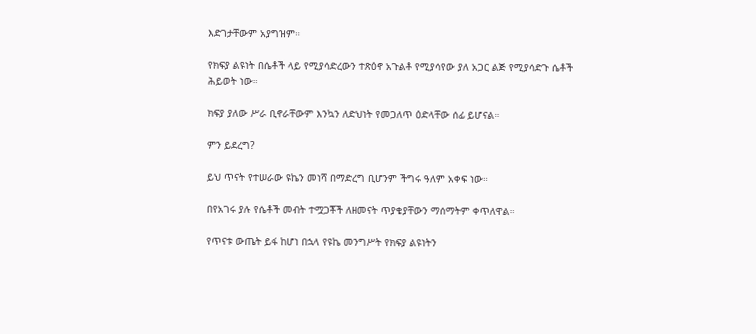እድገታቸውም አያግዝም።

የክፍያ ልዩነት በሴቶች ላይ የሚያሳድረውን ተጽዕኖ አጉልቶ የሚያሳየው ያለ አጋር ልጅ የሚያሳድጉ ሴቶች ሕይወት ነው።

ክፍያ ያለው ሥራ ቢኖራቸውም እንኳን ለድህነት የመጋለጥ ዕድላቸው ሰፊ ይሆናል።

ምን ይደረግ?

ይህ ጥናት የተሠራው ዩኬን መነሻ በማድረግ ቢሆንም ችግሩ ዓለም አቀፍ ነው።

በየአገሩ ያሉ የሴቶች መብት ተሟጋቾች ለዘመናት ጥያቄያቸውን ማሰማትም ቀጥለዋል።

የጥናቱ ውጤት ይፋ ከሆነ በኋላ የዩኬ መንግሥት የክፍያ ልዩነትን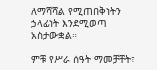ለማሻሻል የሚጠበቅነትን ኃላፊነት እንደሚወጣ አስታውቋል።

ምቹ የሥራ ሰዓት ማመቻቸት፣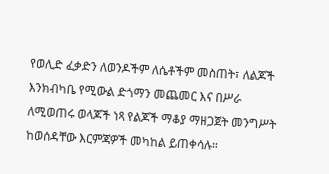የወሊድ ፈቃድን ለወንዶችም ለሴቶችም መስጠት፣ ለልጆች እንክብካቤ የሚውል ድጎማን መጨመር እና በሥራ ለሚወጠሩ ወላጆች ነጻ የልጆች ማቆያ ማዘጋጀት መንግሥት ከወሰዳቸው እርምጃዎች መካከል ይጠቀሳሉ።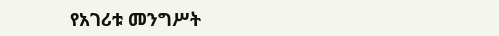የአገሪቱ መንግሥት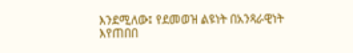እንደሚለው፤ የደመወዝ ልዩነት በአንጻራዊነት እየጠበበ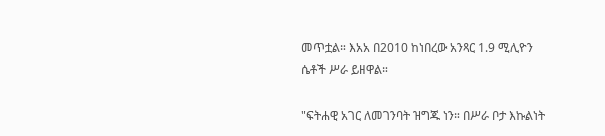መጥቷል። እአአ በ2010 ከነበረው አንጻር 1.9 ሚሊዮን ሴቶች ሥራ ይዘዋል።

"ፍትሐዊ አገር ለመገንባት ዝግጁ ነን። በሥራ ቦታ እኩልነት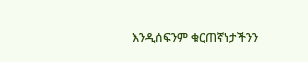እንዲሰፍንም ቁርጠኛነታችንን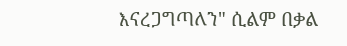እናረጋግጣለን" ሲልም በቃል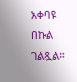አቀባዩ በኩል ገልጿል።